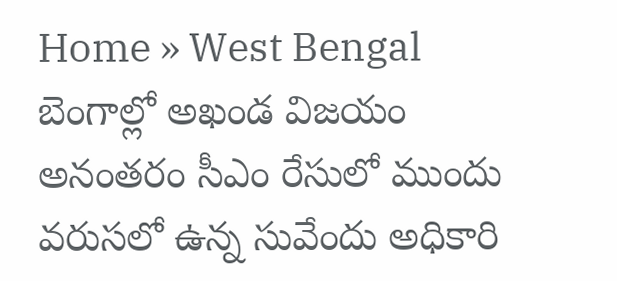Home » West Bengal
బెంగాల్లో అఖండ విజయం అనంతరం సీఎం రేసులో ముందు వరుసలో ఉన్న సువేందు అధికారి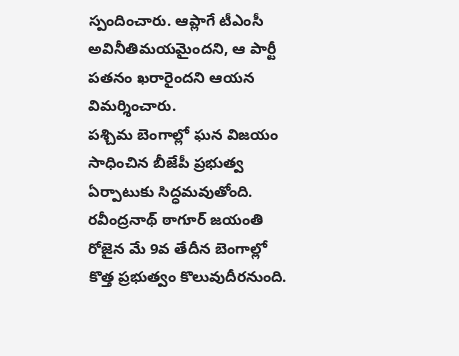స్పందించారు. ఆప్లాగే టీఎంసీ అవినీతిమయమైందని, ఆ పార్టీ పతనం ఖరారైందని ఆయన విమర్శించారు.
పశ్చిమ బెంగాల్లో ఘన విజయం సాధించిన బీజేపీ ప్రభుత్వ ఏర్పాటుకు సిద్ధమవుతోంది. రవీంద్రనాథ్ ఠాగూర్ జయంతి రోజైన మే 9వ తేదీన బెంగాల్లో కొత్త ప్రభుత్వం కొలువుదీరనుంది.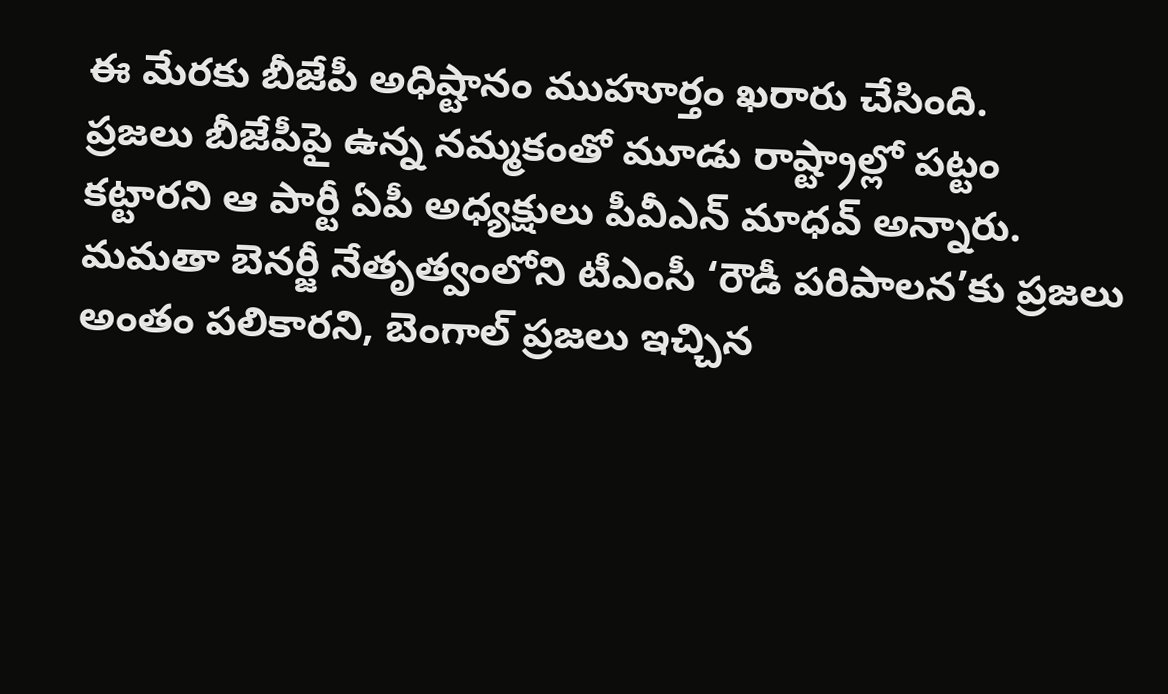ఈ మేరకు బీజేపీ అధిష్టానం ముహూర్తం ఖరారు చేసింది.
ప్రజలు బీజేపీపై ఉన్న నమ్మకంతో మూడు రాష్ట్రాల్లో పట్టం కట్టారని ఆ పార్టీ ఏపీ అధ్యక్షులు పీవీఎన్ మాధవ్ అన్నారు. మమతా బెనర్జీ నేతృత్వంలోని టీఎంసీ ‘రౌడీ పరిపాలన’కు ప్రజలు అంతం పలికారని, బెంగాల్ ప్రజలు ఇచ్చిన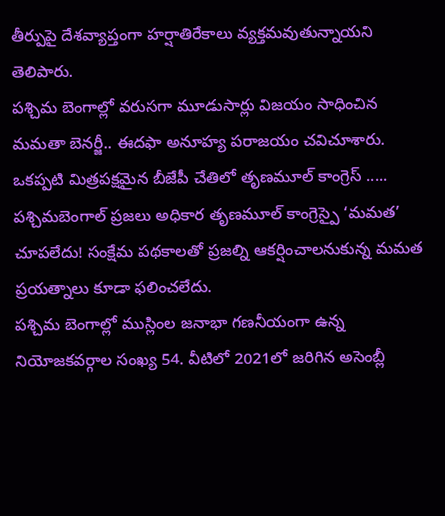తీర్పుపై దేశవ్యాప్తంగా హర్షాతిరేకాలు వ్యక్తమవుతున్నాయని తెలిపారు.
పశ్చిమ బెంగాల్లో వరుసగా మూడుసార్లు విజయం సాధించిన మమతా బెనర్జీ.. ఈదఫా అనూహ్య పరాజయం చవిచూశారు. ఒకప్పటి మిత్రపక్షమైన బీజేపీ చేతిలో తృణమూల్ కాంగ్రెస్ .....
పశ్చిమబెంగాల్ ప్రజలు అధికార తృణమూల్ కాంగ్రెస్పై ‘మమత’ చూపలేదు! సంక్షేమ పథకాలతో ప్రజల్ని ఆకర్షించాలనుకున్న మమత ప్రయత్నాలు కూడా ఫలించలేదు.
పశ్చిమ బెంగాల్లో ముస్లింల జనాభా గణనీయంగా ఉన్న నియోజకవర్గాల సంఖ్య 54. వీటిలో 2021లో జరిగిన అసెంబ్లీ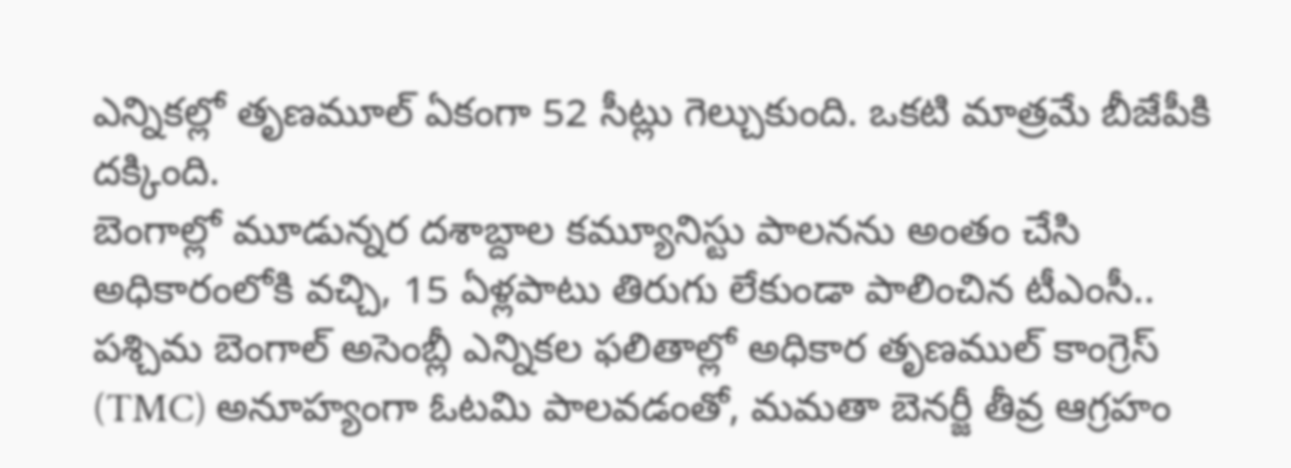ఎన్నికల్లో తృణమూల్ ఏకంగా 52 సీట్లు గెల్చుకుంది. ఒకటి మాత్రమే బీజేపీకి దక్కింది.
బెంగాల్లో మూడున్నర దశాబ్దాల కమ్యూనిస్టు పాలనను అంతం చేసి అధికారంలోకి వచ్చి, 15 ఏళ్లపాటు తిరుగు లేకుండా పాలించిన టీఎంసీ..
పశ్చిమ బెంగాల్ అసెంబ్లీ ఎన్నికల ఫలితాల్లో అధికార తృణముల్ కాంగ్రెస్ (TMC) అనూహ్యంగా ఓటమి పాలవడంతో, మమతా బెనర్జీ తీవ్ర ఆగ్రహం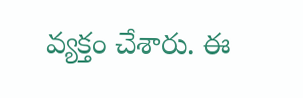వ్యక్తం చేశారు. ఈ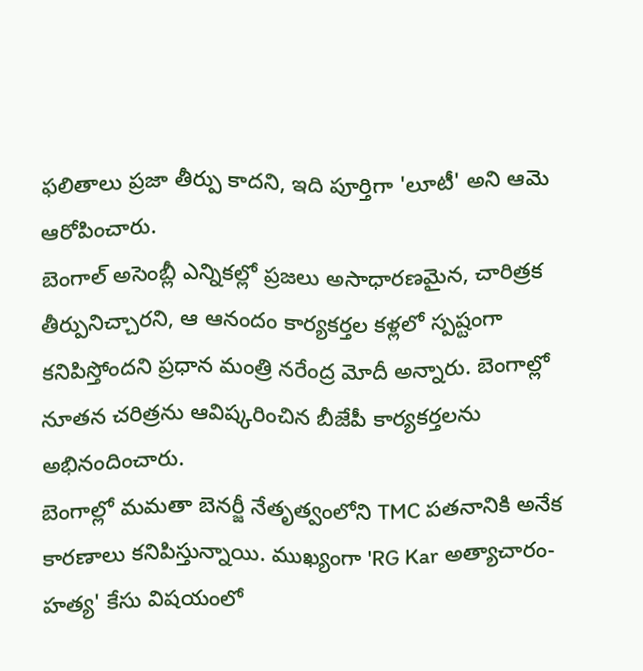ఫలితాలు ప్రజా తీర్పు కాదని, ఇది పూర్తిగా 'లూటీ' అని ఆమె ఆరోపించారు.
బెంగాల్ అసెంబ్లీ ఎన్నికల్లో ప్రజలు అసాధారణమైన, చారిత్రక తీర్పునిచ్చారని, ఆ ఆనందం కార్యకర్తల కళ్లలో స్పష్టంగా కనిపిస్తోందని ప్రధాన మంత్రి నరేంద్ర మోదీ అన్నారు. బెంగాల్లో నూతన చరిత్రను ఆవిష్కరించిన బీజేపీ కార్యకర్తలను అభినందించారు.
బెంగాల్లో మమతా బెనర్జీ నేతృత్వంలోని TMC పతనానికి అనేక కారణాలు కనిపిస్తున్నాయి. ముఖ్యంగా 'RG Kar అత్యాచారం-హత్య' కేసు విషయంలో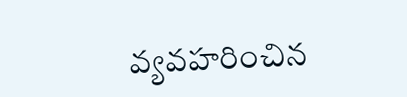వ్యవహరించిన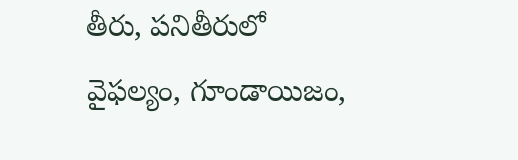తీరు, పనితీరులో వైఫల్యం, గూండాయిజం,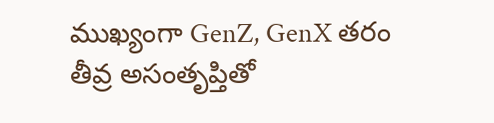ముఖ్యంగా GenZ, GenX తరం తీవ్ర అసంతృప్తితో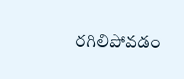రగిలిపోవడం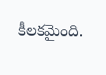కీలకమైంది.